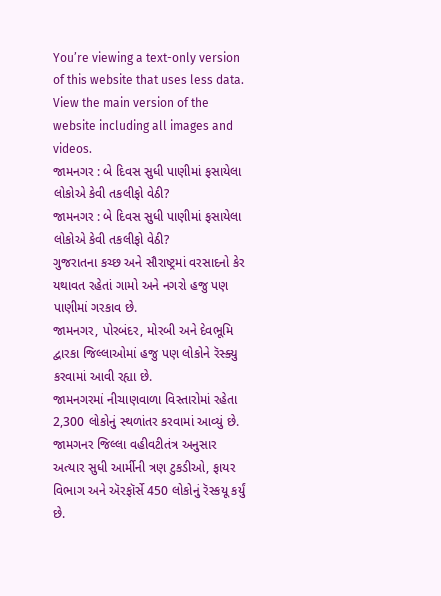You’re viewing a text-only version of this website that uses less data. View the main version of the website including all images and videos.
જામનગર : બે દિવસ સુધી પાણીમાં ફસાયેલા લોકોએ કેવી તકલીફો વેઠી?
જામનગર : બે દિવસ સુધી પાણીમાં ફસાયેલા લોકોએ કેવી તકલીફો વેઠી?
ગુજરાતના કચ્છ અને સૌરાષ્ટ્રમાં વરસાદનો કેર યથાવત રહેતાં ગામો અને નગરો હજુ પણ પાણીમાં ગરકાવ છે.
જામનગર, પોરબંદર, મોરબી અને દેવભૂમિ દ્વારકા જિલ્લાઓમાં હજુ પણ લોકોને રૅસ્ક્યુ કરવામાં આવી રહ્યા છે.
જામનગરમાં નીચાણવાળા વિસ્તારોમાં રહેતા 2,300 લોકોનું સ્થળાંતર કરવામાં આવ્યું છે. જામગનર જિલ્લા વહીવટીતંત્ર અનુસાર અત્યાર સુધી આર્મીની ત્રણ ટુકડીઓ, ફાયર વિભાગ અને ઍરફૉર્સે 450 લોકોનું રૅસ્કયૂ કર્યું છે.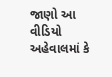જાણો આ વીડિયો અહેવાલમાં કે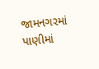જામનગરમાં પાણીમાં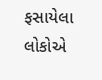ફસાયેલા લોકોએ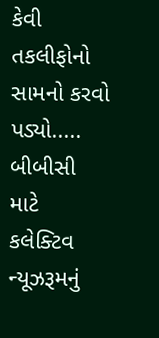કેવી તકલીફોનો સામનો કરવો પડ્યો.....
બીબીસી માટે કલેક્ટિવ ન્યૂઝરૂમનું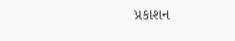પ્રકાશન